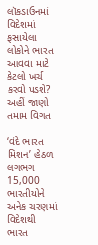લૉકડાઉનમાં વિદેશમાં ફસાયેલા લોકોને ભારત આવવા માટે કેટલો ખર્ચ કરવો પડશે? અહીં જાણો તમામ વિગત

‘વંદે ભારત મિશન’ હેઠળ લગભગ 15,000 ભારતીયોને અનેક ચરણમાં વિદેશથી ભારત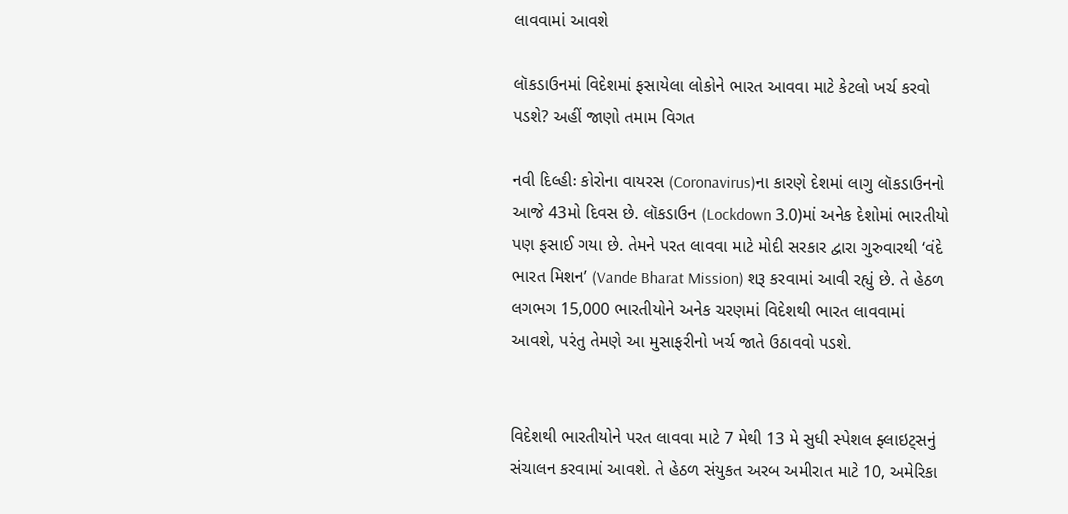લાવવામાં આવશે

લૉકડાઉનમાં વિદેશમાં ફસાયેલા લોકોને ભારત આવવા માટે કેટલો ખર્ચ કરવો પડશે? અહીં જાણો તમામ વિગત

નવી દિલ્હીઃ કોરોના વાયરસ (Coronavirus)ના કારણે દેશમાં લાગુ લૉકડાઉનનો આજે 43મો દિવસ છે. લૉકડાઉન (Lockdown 3.0)માં અનેક દેશોમાં ભારતીયો પણ ફસાઈ ગયા છે. તેમને પરત લાવવા માટે મોદી સરકાર દ્વારા ગુરુવારથી ‘વંદે ભારત મિશન’ (Vande Bharat Mission) શરૂ કરવામાં આવી રહ્યું છે. તે હેઠળ લગભગ 15,000 ભારતીયોને અનેક ચરણમાં વિદેશથી ભારત લાવવામાં આવશે, પરંતુ તેમણે આ મુસાફરીનો ખર્ચ જાતે ઉઠાવવો પડશે.


વિદેશથી ભારતીયોને પરત લાવવા માટે 7 મેથી 13 મે સુધી સ્પેશલ ફ્લાઇટ્સનું સંચાલન કરવામાં આવશે. તે હેઠળ સંયુકત અરબ અમીરાત માટે 10, અમેરિકા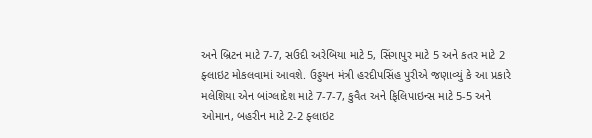અને બ્રિટન માટે 7-7, સઉદી અરેબિયા માટે 5, સિંગાપુર માટે 5 અને કતર માટે 2 ફ્લાઇટ મોકલવામાં આવશે. ઉડ્ડયન મંત્રી હરદીપસિંહ પુરીએ જણાવ્યું કે આ પ્રકારે મલેશિયા એન બાંગ્લાદેશ માટે 7-7-7, કુવૈત અને ફિલિપાઇન્સ માટે 5-5 અને ઓમાન, બહરીન માટે 2-2 ફ્લાઇટ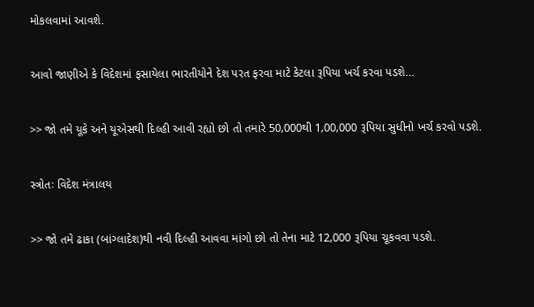મોકલવામાં આવશે.


આવો જાણીએ કે વિદેશમાં ફસાયેલા ભારતીયોને દેશ પરત ફરવા માટે કેટલા રૂપિયા ખર્ચ કરવા પડશે...


>> જો તમે યૂકે અને યૂએસથી દિલ્હી આવી રહ્યો છો તો તમારે 50,000થી 1,00,000 રૂપિયા સુધીનો ખર્ચ કરવો પડશે.


સ્ત્રોતઃ વિદેશ મંત્રાલય


>> જો તમે ઢાકા (બાંગ્લાદેશ)થી નવી દિલ્હી આવવા માંગો છો તો તેના માટે 12,000 રૂપિયા ચૂકવવા પડશે.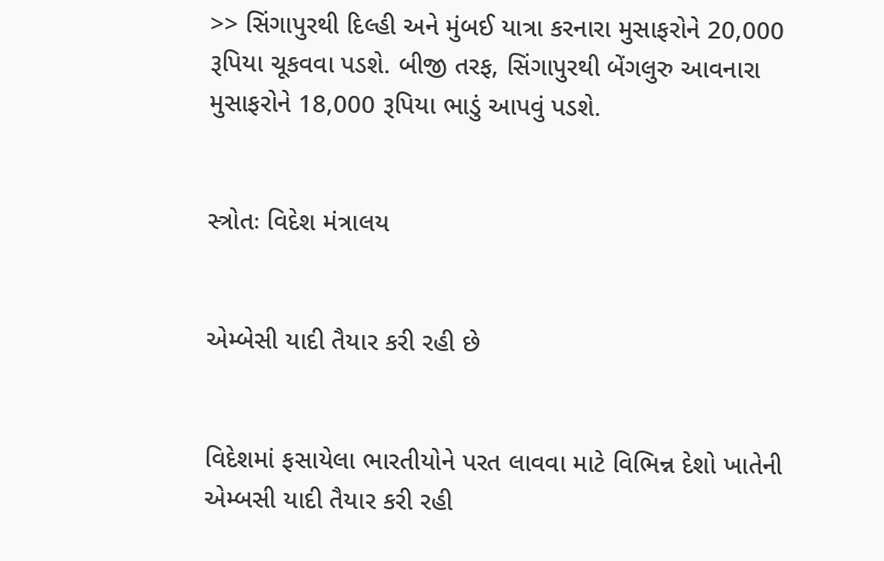>> સિંગાપુરથી દિલ્હી અને મુંબઈ યાત્રા કરનારા મુસાફરોને 20,000 રૂપિયા ચૂકવવા પડશે. બીજી તરફ, સિંગાપુરથી બેંગલુરુ આવનારા મુસાફરોને 18,000 રૂપિયા ભાડું આપવું પડશે.


સ્ત્રોતઃ વિદેશ મંત્રાલય


એમ્બેસી યાદી તૈયાર કરી રહી છે


વિદેશમાં ફસાયેલા ભારતીયોને પરત લાવવા માટે વિભિન્ન દેશો ખાતેની એમ્બસી યાદી તૈયાર કરી રહી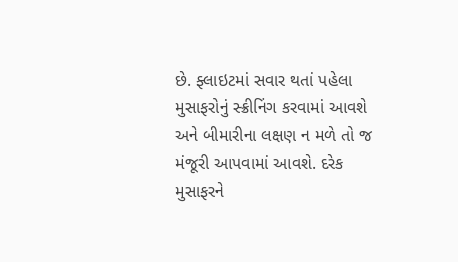છે. ફ્લાઇટમાં સવાર થતાં પહેલા મુસાફરોનું સ્ક્રીનિંગ કરવામાં આવશે અને બીમારીના લક્ષણ ન મળે તો જ મંજૂરી આપવામાં આવશે. દરેક મુસાફરને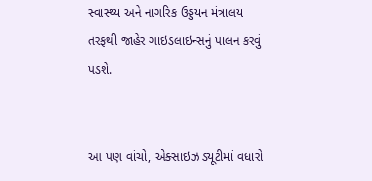સ્વાસ્થ્ય અને નાગરિક ઉડ્ડયન મંત્રાલય તરફથી જાહેર ગાઇડલાઇન્સનું પાલન કરવું પડશે.


આ પણ વાંચો, એક્સાઇઝ ડ્યૂટીમાં વધારો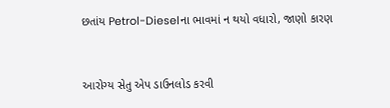છતાંય Petrol-Dieselના ભાવમાં ન થયો વધારો, જાણો કારણ


આરોગ્ય સેતુ એપ ડાઉનલોડ કરવી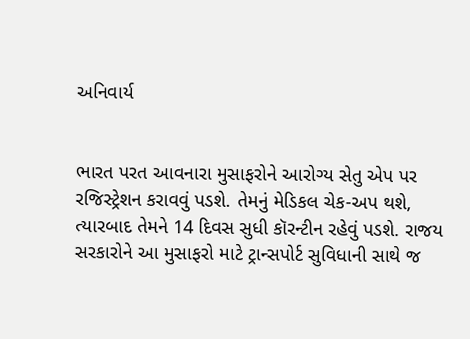અનિવાર્ય


ભારત પરત આવનારા મુસાફરોને આરોગ્ય સેતુ એપ પર રજિસ્ટ્રેશન કરાવવું પડશે. તેમનું મેડિકલ ચેક-અપ થશે, ત્યારબાદ તેમને 14 દિવસ સુધી કૉરન્ટીન રહેવું પડશે. રાજય સરકારોને આ મુસાફરો માટે ટ્રાન્સપોર્ટ સુવિધાની સાથે જ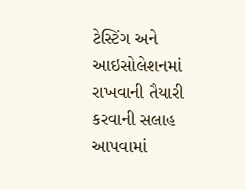ટેસ્ટિંગ અને આઇસોલેશનમાં રાખવાની તૈયારી કરવાની સલાહ આપવામાં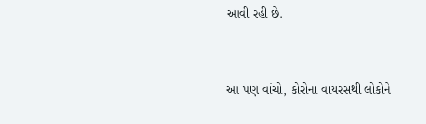આવી રહી છે.


આ પણ વાંચો, કોરોના વાયરસથી લોકોને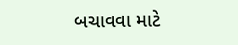બચાવવા માટે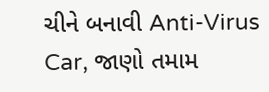ચીને બનાવી Anti-Virus Car, જાણો તમામ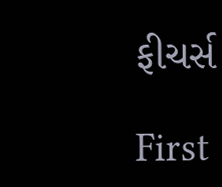ફીચર્સ

First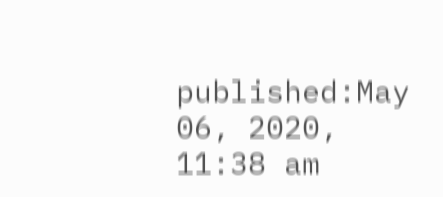published:May 06, 2020, 11:38 am